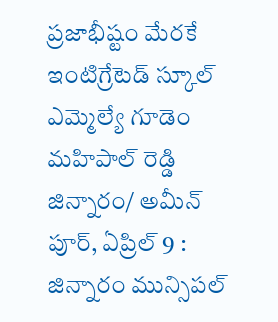ప్రజాభీష్టం మేరకే ఇంటిగ్రేటెడ్ స్కూల్
ఎమ్మెల్యే గూడెం మహిపాల్ రెడ్డి
జిన్నారం/ అమీన్ పూర్, ఏప్రిల్ 9 : జిన్నారం మున్సిపల్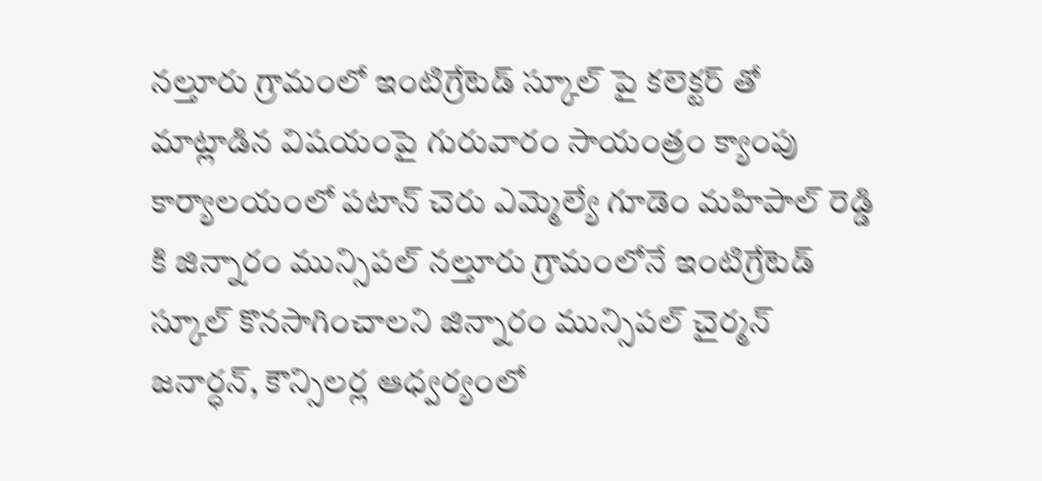నల్తూరు గ్రామంలో ఇంటిగ్రేటెడ్ స్కూల్ పై కలెక్టర్ తో మాట్లాడిన విషయంపై గురువారం సాయంత్రం క్యాంపు కార్యాలయంలో పటాన్ చెరు ఎమ్మెల్యే గూడెం మహిపాల్ రెడ్డి కి జిన్నారం మున్సిపల్ నల్తూరు గ్రామంలోనే ఇంటిగ్రేటెడ్ స్కూల్ కొనసాగించాలని జిన్నారం మున్సిపల్ చైర్మన్ జనార్ధన్, కౌన్సిలర్ల ఆధ్వర్యంలో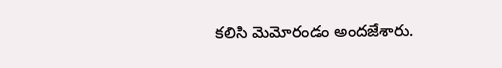కలిసి మెమోరండం అందజేశారు.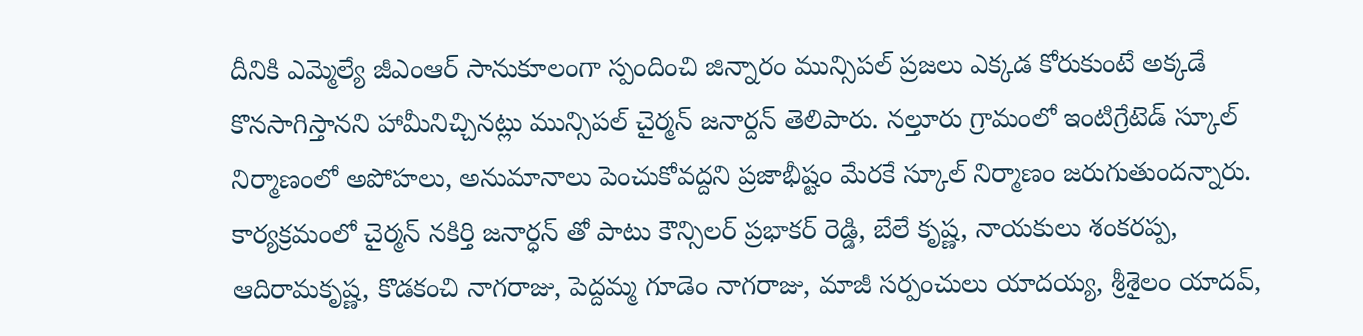దీనికి ఎమ్మెల్యే జీఎంఆర్ సానుకూలంగా స్పందించి జిన్నారం మున్సిపల్ ప్రజలు ఎక్కడ కోరుకుంటే అక్కడే కొనసాగిస్తానని హామీనిచ్చినట్లు మున్సిపల్ చైర్మన్ జనార్దన్ తెలిపారు. నల్తూరు గ్రామంలో ఇంటిగ్రేటెడ్ స్కూల్ నిర్మాణంలో అపోహలు, అనుమానాలు పెంచుకోవద్దని ప్రజాభీష్టం మేరకే స్కూల్ నిర్మాణం జరుగుతుందన్నారు.
కార్యక్రమంలో చైర్మన్ నకిర్తి జనార్ధన్ తో పాటు కౌన్సిలర్ ప్రభాకర్ రెడ్డి, బేలే కృష్ణ, నాయకులు శంకరప్ప, ఆదిరామకృష్ణ, కొడకంచి నాగరాజు, పెద్దమ్మ గూడెం నాగరాజు, మాజీ సర్పంచులు యాదయ్య, శ్రీశైలం యాదవ్,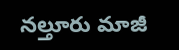నల్తూరు మాజీ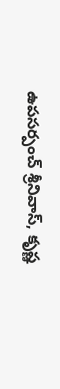ఉపసర్పంచ్ శ్రీనివాస్, కృష్ణ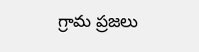గ్రామ ప్రజలు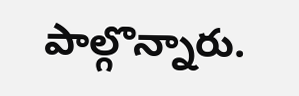పాల్గొన్నారు.